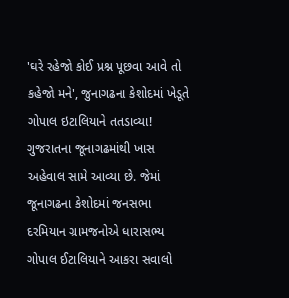'ઘરે રહેજો કોઈ પ્રશ્ન પૂછવા આવે તો કહેજો મને', જુનાગઢના કેશોદમાં ખેડૂતે ગોપાલ ઇટાલિયાને તતડાવ્યા!
ગુજરાતના જૂનાગઢમાંથી ખાસ અહેવાલ સામે આવ્યા છે. જેમાં જૂનાગઢના કેશોદમાં જનસભા દરમિયાન ગ્રામજનોએ ધારાસભ્ય ગોપાલ ઈટાલિયાને આકરા સવાલો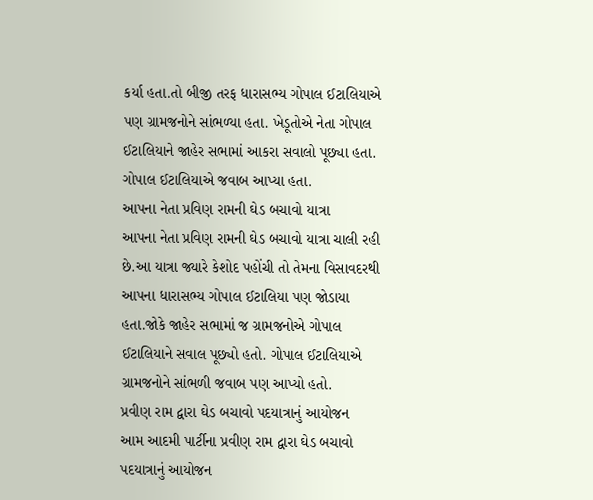કર્યા હતા.તો બીજી તરફ ધારાસભ્ય ગોપાલ ઈટાલિયાએ પણ ગ્રામજનોને સાંભળ્યા હતા. ખેડૂતોએ નેતા ગોપાલ ઈટાલિયાને જાહેર સભામાં આકરા સવાલો પૂછ્યા હતા. ગોપાલ ઈટાલિયાએ જવાબ આપ્યા હતા.
આપના નેતા પ્રવિણ રામની ઘેડ બચાવો યાત્રા
આપના નેતા પ્રવિણ રામની ઘેડ બચાવો યાત્રા ચાલી રહી છે.આ યાત્રા જ્યારે કેશોદ પહોંચી તો તેમના વિસાવદરથી આપના ધારાસભ્ય ગોપાલ ઈટાલિયા પણ જોડાયા હતા.જોકે જાહેર સભામાં જ ગ્રામજનોએ ગોપાલ ઈટાલિયાને સવાલ પૂછ્યો હતો. ગોપાલ ઈટાલિયાએ ગ્રામજનોને સાંભળી જવાબ પણ આપ્યો હતો.
પ્રવીણ રામ દ્વારા ઘેડ બચાવો પદયાત્રાનું આયોજન
આમ આદમી પાર્ટીના પ્રવીણ રામ દ્વારા ઘેડ બચાવો પદયાત્રાનું આયોજન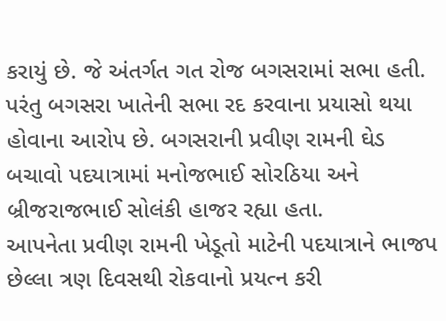કરાયું છે. જે અંતર્ગત ગત રોજ બગસરામાં સભા હતી. પરંતુ બગસરા ખાતેની સભા રદ કરવાના પ્રયાસો થયા હોવાના આરોપ છે. બગસરાની પ્રવીણ રામની ઘેડ બચાવો પદયાત્રામાં મનોજભાઈ સોરઠિયા અને બ્રીજરાજભાઈ સોલંકી હાજર રહ્યા હતા.
આપનેતા પ્રવીણ રામની ખેડૂતો માટેની પદયાત્રાને ભાજપ છેલ્લા ત્રણ દિવસથી રોકવાનો પ્રયત્ન કરી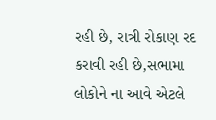રહી છે, રાત્રી રોકાણ રદ કરાવી રહી છે,સભામા લોકોને ના આવે એટલે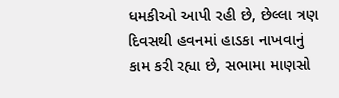ધમકીઓ આપી રહી છે, છેલ્લા ત્રણ દિવસથી હવનમાં હાડકા નાખવાનું કામ કરી રહ્યા છે, સભામા માણસો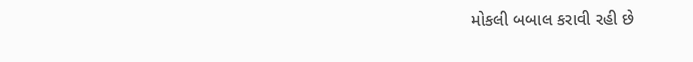મોકલી બબાલ કરાવી રહી છે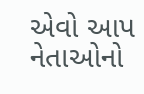એવો આપ નેતાઓનો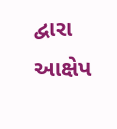દ્વારા આક્ષેપ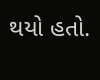થયો હતો.